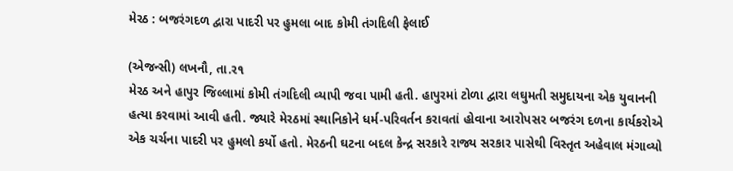મેરઠ : બજરંગદળ દ્વારા પાદરી પર હુમલા બાદ કોમી તંગદિલી ફેલાઈ

(એજન્સી) લખનૌ, તા.ર૧
મેરઠ અને હાપુર જિલ્લામાં કોમી તંગદિલી વ્યાપી જવા પામી હતી. હાપુરમાં ટોળા દ્વારા લઘુમતી સમુદાયના એક યુવાનની હત્યા કરવામાં આવી હતી. જ્યારે મેરઠમાં સ્થાનિકોને ધર્મ-પરિવર્તન કરાવતાં હોવાના આરોપસર બજરંગ દળના કાર્યકરોએ એક ચર્ચના પાદરી પર હુમલો કર્યો હતો. મેરઠની ઘટના બદલ કેન્દ્ર સરકારે રાજ્ય સરકાર પાસેથી વિસ્તૃત અહેવાલ મંગાવ્યો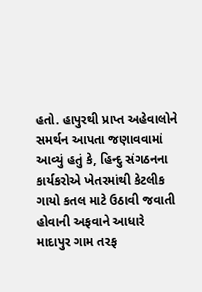હતો. હાપુરથી પ્રાપ્ત અહેવાલોને સમર્થન આપતા જણાવવામાં આવ્યું હતું કે, હિન્દુ સંગઠનના કાર્યકરોએ ખેતરમાંથી કેટલીક ગાયો કતલ માટે ઉઠાવી જવાતી હોવાની અફવાને આધારે માદાપુર ગામ તરફ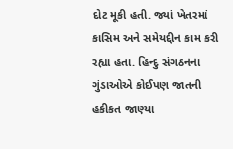દોટ મૂકી હતી. જ્યાં ખેતરમાં કાસિમ અને સમેયદ્દીન કામ કરી રહ્યા હતા. હિન્દુ સંગઠનના ગુંડાઓએ કોઈપણ જાતની હકીકત જાણ્યા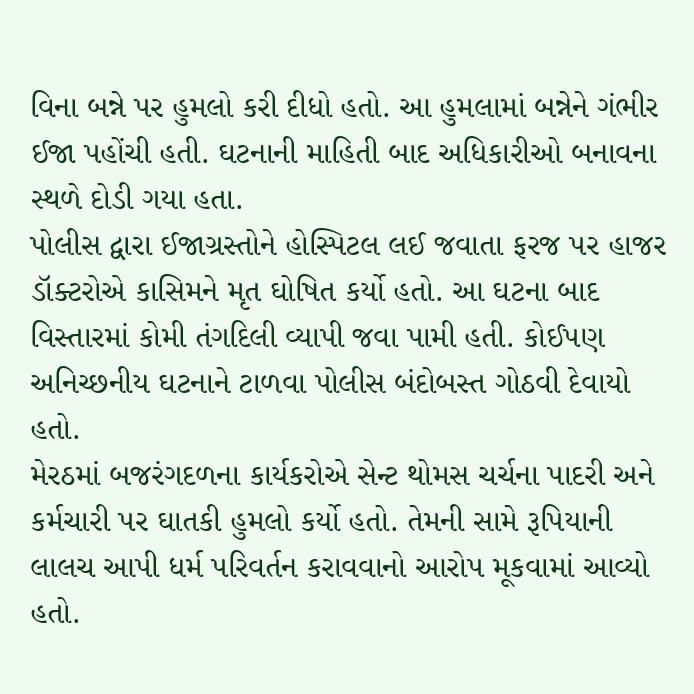વિના બન્ને પર હુમલો કરી દીધો હતો. આ હુમલામાં બન્નેને ગંભીર ઈજા પહોંચી હતી. ઘટનાની માહિતી બાદ અધિકારીઓ બનાવના સ્થળે દોડી ગયા હતા.
પોલીસ દ્વારા ઈજાગ્રસ્તોને હોસ્પિટલ લઈ જવાતા ફરજ પર હાજર ડૉક્ટરોએ કાસિમને મૃત ઘોષિત કર્યો હતો. આ ઘટના બાદ વિસ્તારમાં કોમી તંગદિલી વ્યાપી જવા પામી હતી. કોઈપણ અનિચ્છનીય ઘટનાને ટાળવા પોલીસ બંદોબસ્ત ગોઠવી દેવાયો હતો.
મેરઠમાં બજરંગદળના કાર્યકરોએ સેન્ટ થોમસ ચર્ચના પાદરી અને કર્મચારી પર ઘાતકી હુમલો કર્યો હતો. તેમની સામે રૂપિયાની લાલચ આપી ધર્મ પરિવર્તન કરાવવાનો આરોપ મૂકવામાં આવ્યો હતો.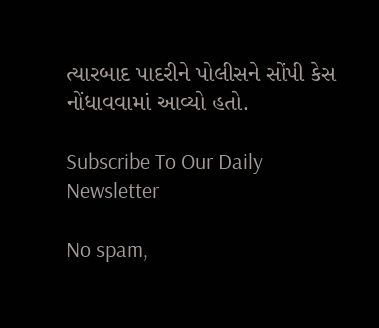ત્યારબાદ પાદરીને પોલીસને સોંપી કેસ નોંધાવવામાં આવ્યો હતો.

Subscribe To Our Daily Newsletter

No spam,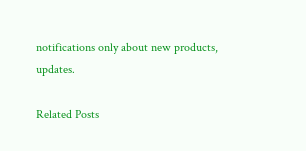notifications only about new products, updates.

Related Posts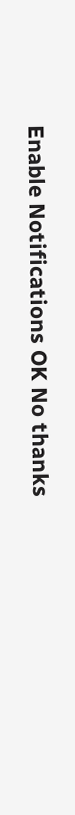Enable Notifications OK No thanks